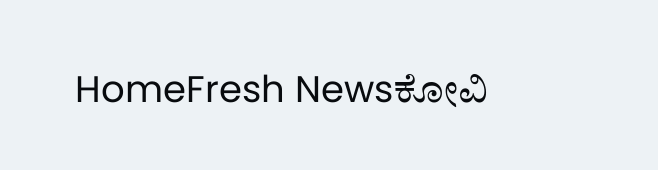HomeFresh Newsಕೋವಿ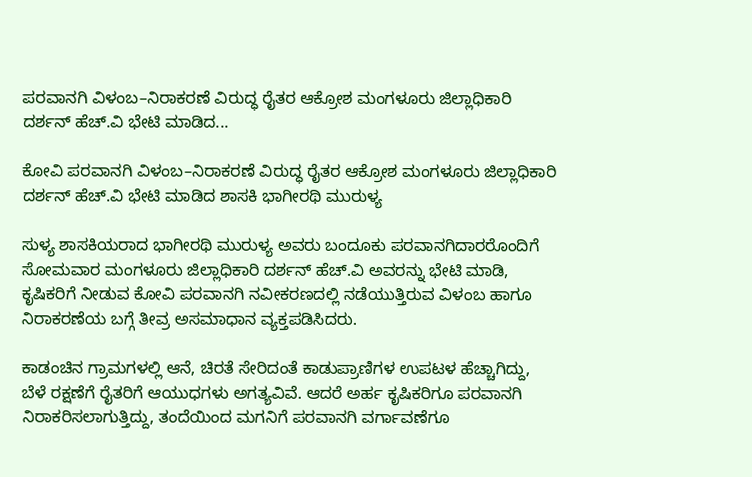ಪರವಾನಗಿ ವಿಳಂಬ–ನಿರಾಕರಣೆ ವಿರುದ್ಧ ರೈತರ ಆಕ್ರೋಶ ಮಂಗಳೂರು ಜಿಲ್ಲಾಧಿಕಾರಿ ದರ್ಶನ್ ಹೆಚ್.ವಿ ಭೇಟಿ ಮಾಡಿದ...

ಕೋವಿ ಪರವಾನಗಿ ವಿಳಂಬ–ನಿರಾಕರಣೆ ವಿರುದ್ಧ ರೈತರ ಆಕ್ರೋಶ ಮಂಗಳೂರು ಜಿಲ್ಲಾಧಿಕಾರಿ ದರ್ಶನ್ ಹೆಚ್.ವಿ ಭೇಟಿ ಮಾಡಿದ ಶಾಸಕಿ ಭಾಗೀರಥಿ ಮುರುಳ್ಯ

ಸುಳ್ಯ ಶಾಸಕಿಯರಾದ ಭಾಗೀರಥಿ ಮುರುಳ್ಯ ಅವರು ಬಂದೂಕು ಪರವಾನಗಿದಾರರೊಂದಿಗೆ ಸೋಮವಾರ ಮಂಗಳೂರು ಜಿಲ್ಲಾಧಿಕಾರಿ ದರ್ಶನ್ ಹೆಚ್.ವಿ ಅವರನ್ನು ಭೇಟಿ ಮಾಡಿ, ಕೃಷಿಕರಿಗೆ ನೀಡುವ ಕೋವಿ ಪರವಾನಗಿ ನವೀಕರಣದಲ್ಲಿ ನಡೆಯುತ್ತಿರುವ ವಿಳಂಬ ಹಾಗೂ ನಿರಾಕರಣೆಯ ಬಗ್ಗೆ ತೀವ್ರ ಅಸಮಾಧಾನ ವ್ಯಕ್ತಪಡಿಸಿದರು.

ಕಾಡಂಚಿನ ಗ್ರಾಮಗಳಲ್ಲಿ ಆನೆ, ಚಿರತೆ ಸೇರಿದಂತೆ ಕಾಡುಪ್ರಾಣಿಗಳ ಉಪಟಳ ಹೆಚ್ಚಾಗಿದ್ದು, ಬೆಳೆ ರಕ್ಷಣೆಗೆ ರೈತರಿಗೆ ಆಯುಧಗಳು ಅಗತ್ಯವಿವೆ. ಆದರೆ ಅರ್ಹ ಕೃಷಿಕರಿಗೂ ಪರವಾನಗಿ ನಿರಾಕರಿಸಲಾಗುತ್ತಿದ್ದು, ತಂದೆಯಿಂದ ಮಗನಿಗೆ ಪರವಾನಗಿ ವರ್ಗಾವಣೆಗೂ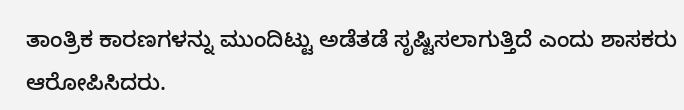ತಾಂತ್ರಿಕ ಕಾರಣಗಳನ್ನು ಮುಂದಿಟ್ಟು ಅಡೆತಡೆ ಸೃಷ್ಟಿಸಲಾಗುತ್ತಿದೆ ಎಂದು ಶಾಸಕರು ಆರೋಪಿಸಿದರು.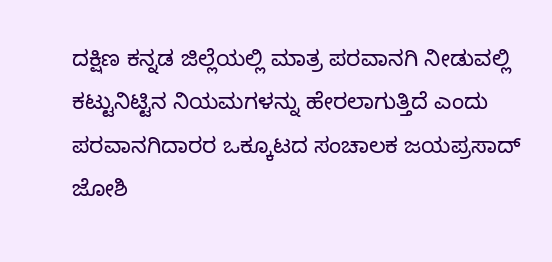ದಕ್ಷಿಣ ಕನ್ನಡ ಜಿಲ್ಲೆಯಲ್ಲಿ ಮಾತ್ರ ಪರವಾನಗಿ ನೀಡುವಲ್ಲಿ ಕಟ್ಟುನಿಟ್ಟಿನ ನಿಯಮಗಳನ್ನು ಹೇರಲಾಗುತ್ತಿದೆ ಎಂದು ಪರವಾನಗಿದಾರರ ಒಕ್ಕೂಟದ ಸಂಚಾಲಕ ಜಯಪ್ರಸಾದ್ ಜೋಶಿ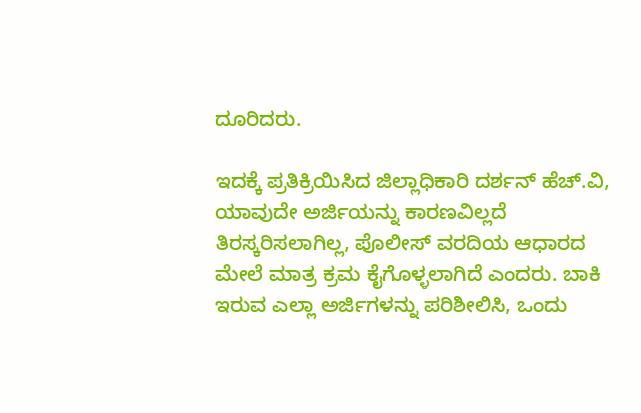ದೂರಿದರು.

ಇದಕ್ಕೆ ಪ್ರತಿಕ್ರಿಯಿಸಿದ ಜಿಲ್ಲಾಧಿಕಾರಿ ದರ್ಶನ್ ಹೆಚ್.ವಿ, ಯಾವುದೇ ಅರ್ಜಿಯನ್ನು ಕಾರಣವಿಲ್ಲದೆ ತಿರಸ್ಕರಿಸಲಾಗಿಲ್ಲ, ಪೊಲೀಸ್ ವರದಿಯ ಆಧಾರದ ಮೇಲೆ ಮಾತ್ರ ಕ್ರಮ ಕೈಗೊಳ್ಳಲಾಗಿದೆ ಎಂದರು. ಬಾಕಿ ಇರುವ ಎಲ್ಲಾ ಅರ್ಜಿಗಳನ್ನು ಪರಿಶೀಲಿಸಿ, ಒಂದು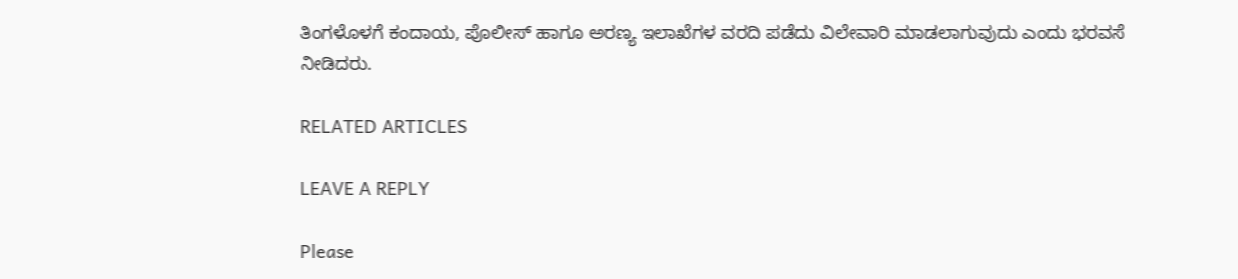ತಿಂಗಳೊಳಗೆ ಕಂದಾಯ, ಪೊಲೀಸ್ ಹಾಗೂ ಅರಣ್ಯ ಇಲಾಖೆಗಳ ವರದಿ ಪಡೆದು ವಿಲೇವಾರಿ ಮಾಡಲಾಗುವುದು ಎಂದು ಭರವಸೆ ನೀಡಿದರು.

RELATED ARTICLES

LEAVE A REPLY

Please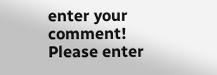enter your comment!
Please enter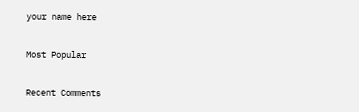your name here

Most Popular

Recent Comments